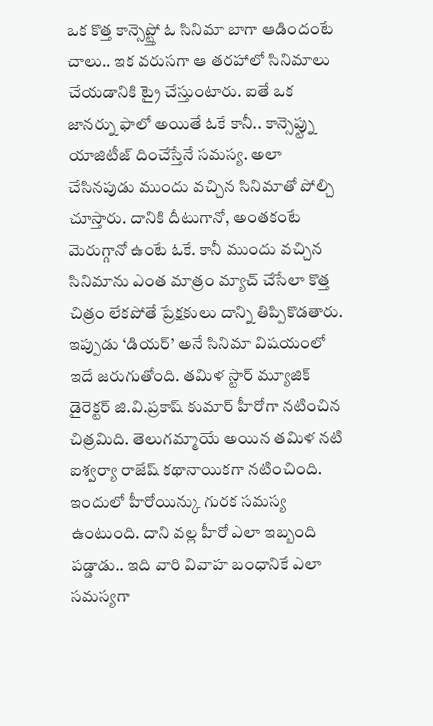ఒక కొత్త కాన్సెప్ట్తో ఓ సినిమా బాగా ఆడిందంటే చాలు.. ఇక వరుసగా ఆ తరహాలో సినిమాలు చేయడానికి ట్రై చేస్తుంటారు. ఐతే ఒక జానర్ను ఫాలో అయితే ఓకే కానీ.. కాన్సెప్ట్ను యాజిటీజ్ దించేస్తేనే సమస్య. అలా చేసినపుడు ముందు వచ్చిన సినిమాతో పోల్చి చూస్తారు. దానికి దీటుగానో, అంతకంటే మెరుగ్గానో ఉంటే ఓకే. కానీ ముందు వచ్చిన సినిమాను ఎంత మాత్రం మ్యాచ్ చేసేలా కొత్త చిత్రం లేకపోతే ప్రేక్షకులు దాన్ని తిప్పికొడతారు.
ఇప్పుడు ‘డియర్’ అనే సినిమా విషయంలో ఇదే జరుగుతోంది. తమిళ స్టార్ మ్యూజిక్ డైరెక్టర్ జి.వి.ప్రకాష్ కుమార్ హీరోగా నటించిన చిత్రమిది. తెలుగమ్మాయే అయిన తమిళ నటి ఐశ్వర్యా రాజేష్ కథానాయికగా నటించింది. ఇందులో హీరోయిన్కు గురక సమస్య ఉంటుంది. దాని వల్ల హీరో ఎలా ఇబ్బంది పడ్డాడు.. ఇది వారి వివాహ బంధానికే ఎలా సమస్యగా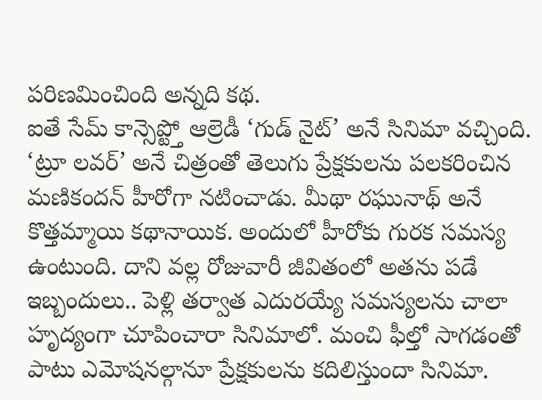పరిణమించింది అన్నది కథ.
ఐతే సేమ్ కాన్సెప్ట్తో ఆల్రెడీ ‘గుడ్ నైట్’ అనే సినిమా వచ్చింది. ‘ట్రూ లవర్’ అనే చిత్రంతో తెలుగు ప్రేక్షకులను పలకరించిన మణికందన్ హీరోగా నటించాడు. మీథా రఘునాథ్ అనే కొత్తమ్మాయి కథానాయిక. అందులో హీరోకు గురక సమస్య ఉంటుంది. దాని వల్ల రోజువారీ జీవితంలో అతను పడే ఇబ్బందులు.. పెళ్లి తర్వాత ఎదురయ్యే సమస్యలను చాలా హృద్యంగా చూపించారా సినిమాలో. మంచి ఫీల్తో సాగడంతో పాటు ఎమోషనల్గానూ ప్రేక్షకులను కదిలిస్తుందా సినిమా.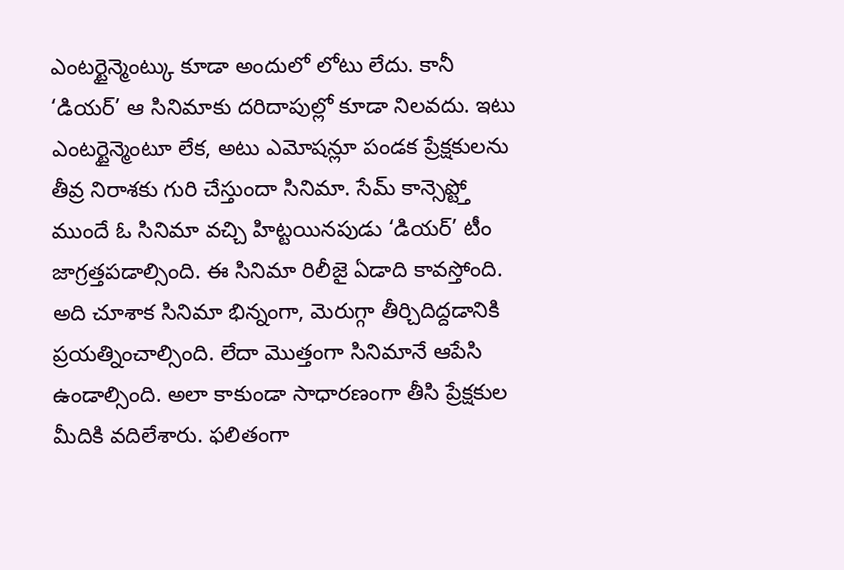ఎంటర్టైన్మెంట్కు కూడా అందులో లోటు లేదు. కానీ ‘డియర్’ ఆ సినిమాకు దరిదాపుల్లో కూడా నిలవదు. ఇటు ఎంటర్టైన్మెంటూ లేక, అటు ఎమోషన్లూ పండక ప్రేక్షకులను తీవ్ర నిరాశకు గురి చేస్తుందా సినిమా. సేమ్ కాన్సెప్ట్తో ముందే ఓ సినిమా వచ్చి హిట్టయినపుడు ‘డియర్’ టీం జాగ్రత్తపడాల్సింది. ఈ సినిమా రిలీజై ఏడాది కావస్తోంది. అది చూశాక సినిమా భిన్నంగా, మెరుగ్గా తీర్చిదిద్దడానికి ప్రయత్నించాల్సింది. లేదా మొత్తంగా సినిమానే ఆపేసి ఉండాల్సింది. అలా కాకుండా సాధారణంగా తీసి ప్రేక్షకుల మీదికి వదిలేశారు. ఫలితంగా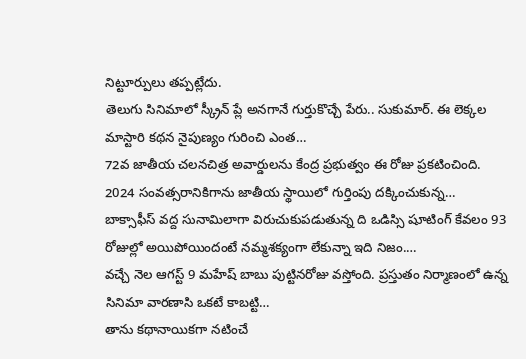నిట్టూర్పులు తప్పట్లేదు.
తెలుగు సినిమాలో స్క్రీన్ ప్లే అనగానే గుర్తుకొచ్చే పేరు.. సుకుమార్. ఈ లెక్కల మాస్టారి కథన నైపుణ్యం గురించి ఎంత…
72వ జాతీయ చలనచిత్ర అవార్డులను కేంద్ర ప్రభుత్వం ఈ రోజు ప్రకటించింది. 2024 సంవత్సరానికిగాను జాతీయ స్థాయిలో గుర్తింపు దక్కించుకున్న…
బాక్సాఫీస్ వద్ద సునామిలాగా విరుచుకుపడుతున్న ది ఒడిస్సి షూటింగ్ కేవలం 93 రోజుల్లో అయిపోయిందంటే నమ్మశక్యంగా లేకున్నా ఇది నిజం.…
వచ్చే నెల ఆగస్ట్ 9 మహేష్ బాబు పుట్టినరోజు వస్తోంది. ప్రస్తుతం నిర్మాణంలో ఉన్న సినిమా వారణాసి ఒకటే కాబట్టి…
తాను కథానాయికగా నటించే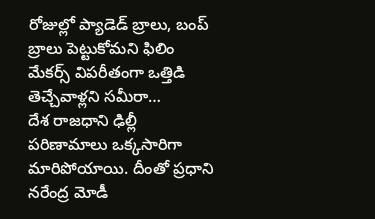రోజుల్లో ప్యాడెడ్ బ్రాలు, బంప్ బ్రాలు పెట్టుకోమని ఫిలిం మేకర్స్ విపరీతంగా ఒత్తిడి తెచ్చేవాళ్లని సమీరా…
దేశ రాజధాని ఢిల్లీ పరిణామాలు ఒక్కసారిగా మారిపోయాయి. దీంతో ప్రధాని నరేంద్ర మోడీ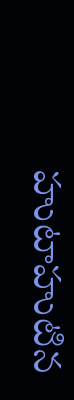హుటాహుటిన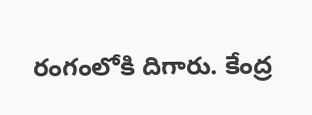రంగంలోకి దిగారు. కేంద్ర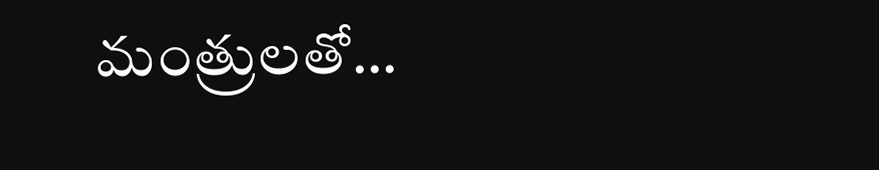మంత్రులతో…